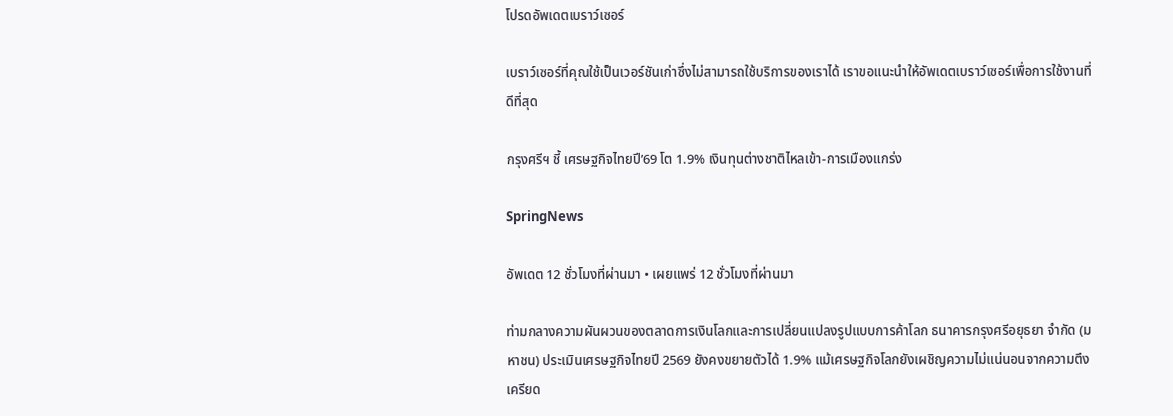โปรดอัพเดตเบราว์เซอร์

เบราว์เซอร์ที่คุณใช้เป็นเวอร์ชันเก่าซึ่งไม่สามารถใช้บริการของเราได้ เราขอแนะนำให้อัพเดตเบราว์เซอร์เพื่อการใช้งานที่ดีที่สุด

กรุงศรีฯ ชี้ เศรษฐกิจไทยปี’69 โต 1.9% เงินทุนต่างชาติไหลเข้า-การเมืองแกร่ง

SpringNews

อัพเดต 12 ชั่วโมงที่ผ่านมา • เผยแพร่ 12 ชั่วโมงที่ผ่านมา

ท่ามกลางความผันผวนของตลาดการเงินโลกและการเปลี่ยนแปลงรูปแบบการค้าโลก ธนาคารกรุงศรีอยุธยา จำกัด (มหาชน) ประเมินเศรษฐกิจไทยปี 2569 ยังคงขยายตัวได้ 1.9% แม้เศรษฐกิจโลกยังเผชิญความไม่แน่นอนจากความตึงเครียด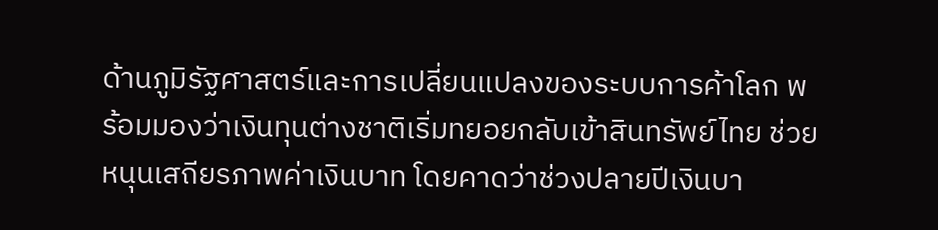ด้านภูมิรัฐศาสตร์และการเปลี่ยนแปลงของระบบการค้าโลก พร้อมมองว่าเงินทุนต่างชาติเริ่มทยอยกลับเข้าสินทรัพย์ไทย ช่วยหนุนเสถียรภาพค่าเงินบาท โดยคาดว่าช่วงปลายปีเงินบา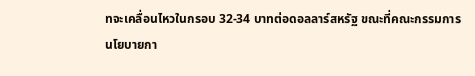ทจะเคลื่อนไหวในกรอบ 32-34 บาทต่อดอลลาร์สหรัฐ ขณะที่คณะกรรมการนโยบายกา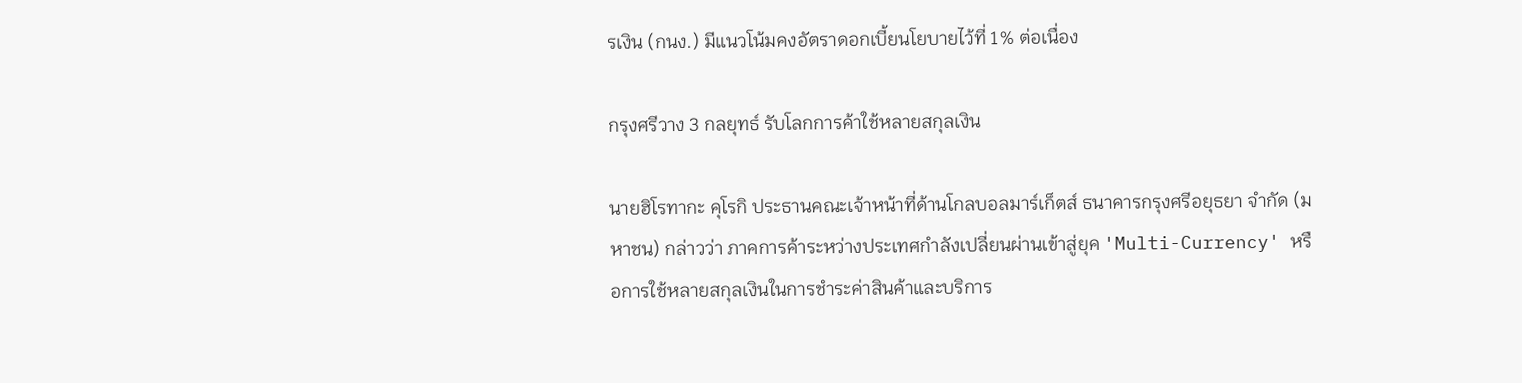รเงิน (กนง.) มีแนวโน้มคงอัตราดอกเบี้ยนโยบายไว้ที่ 1% ต่อเนื่อง

กรุงศรีวาง 3 กลยุทธ์ รับโลกการค้าใช้หลายสกุลเงิน

นายฮิโรทากะ คุโรกิ ประธานคณะเจ้าหน้าที่ด้านโกลบอลมาร์เก็ตส์ ธนาคารกรุงศรีอยุธยา จำกัด (มหาชน) กล่าวว่า ภาคการค้าระหว่างประเทศกำลังเปลี่ยนผ่านเข้าสู่ยุค 'Multi-Currency' หรือการใช้หลายสกุลเงินในการชำระค่าสินค้าและบริการ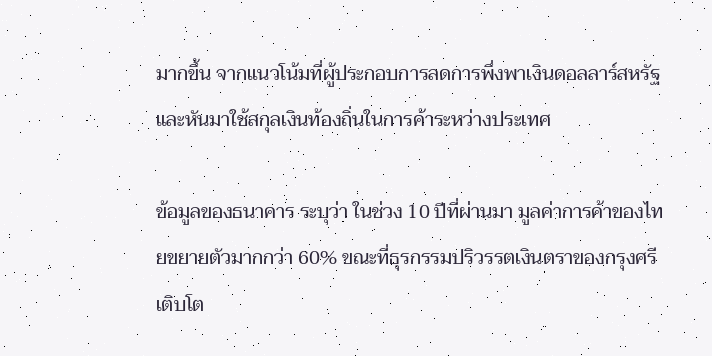มากขึ้น จากแนวโน้มที่ผู้ประกอบการลดการพึ่งพาเงินดอลลาร์สหรัฐและหันมาใช้สกุลเงินท้องถิ่นในการค้าระหว่างประเทศ

ข้อมูลของธนาคาร ระบุว่า ในช่วง 10 ปีที่ผ่านมา มูลค่าการค้าของไทยขยายตัวมากกว่า 60% ขณะที่ธุรกรรมปริวรรตเงินตราของกรุงศรีเติบโต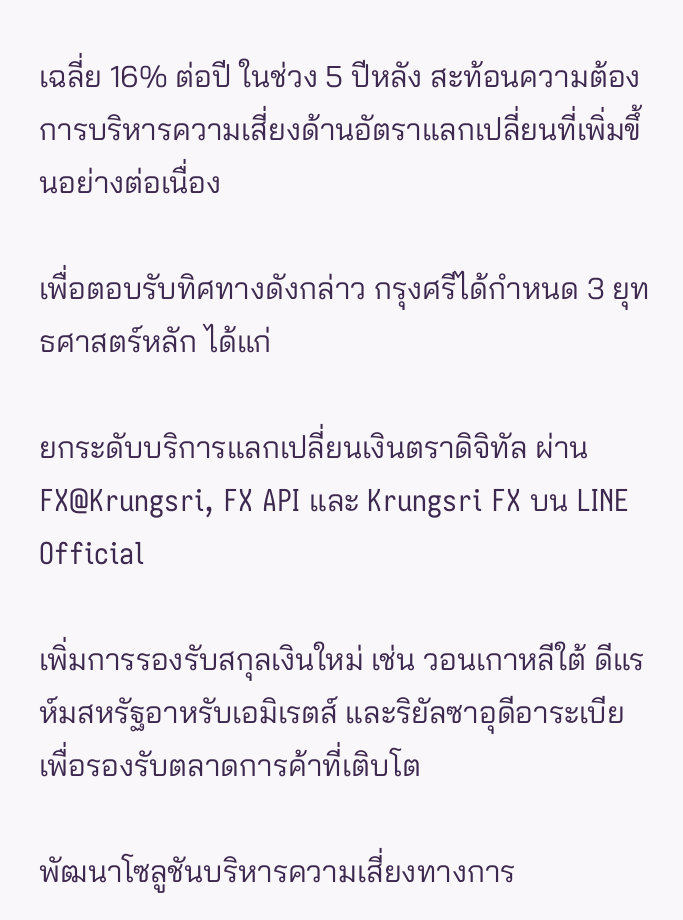เฉลี่ย 16% ต่อปี ในช่วง 5 ปีหลัง สะท้อนความต้องการบริหารความเสี่ยงด้านอัตราแลกเปลี่ยนที่เพิ่มขึ้นอย่างต่อเนื่อง

เพื่อตอบรับทิศทางดังกล่าว กรุงศรีได้กำหนด 3 ยุทธศาสตร์หลัก ได้แก่

ยกระดับบริการแลกเปลี่ยนเงินตราดิจิทัล ผ่าน FX@Krungsri, FX API และ Krungsri FX บน LINE Official

เพิ่มการรองรับสกุลเงินใหม่ เช่น วอนเกาหลีใต้ ดีแรห์มสหรัฐอาหรับเอมิเรตส์ และริยัลซาอุดีอาระเบีย เพื่อรองรับตลาดการค้าที่เติบโต

พัฒนาโซลูชันบริหารความเสี่ยงทางการ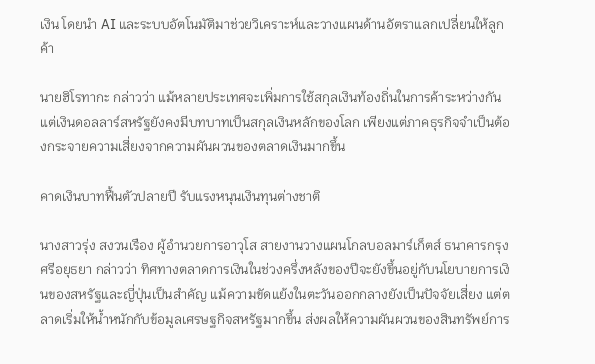เงิน โดยนำ AI และระบบอัตโนมัติมาช่วยวิเคราะห์และวางแผนด้านอัตราแลกเปลี่ยนให้ลูกค้า

นายฮิโรทากะ กล่าวว่า แม้หลายประเทศจะเพิ่มการใช้สกุลเงินท้องถิ่นในการค้าระหว่างกัน แต่เงินดอลลาร์สหรัฐยังคงมีบทบาทเป็นสกุลเงินหลักของโลก เพียงแต่ภาคธุรกิจจำเป็นต้องกระจายความเสี่ยงจากความผันผวนของตลาดเงินมากขึ้น

คาดเงินบาทฟื้นตัวปลายปี รับแรงหนุนเงินทุนต่างชาติ

นางสาวรุ่ง สงวนเรือง ผู้อำนวยการอาวุโส สายงานวางแผนโกลบอลมาร์เก็ตส์ ธนาคารกรุงศรีอยุธยา กล่าวว่า ทิศทางตลาดการเงินในช่วงครึ่งหลังของปีจะยังขึ้นอยู่กับนโยบายการเงินของสหรัฐและญี่ปุ่นเป็นสำคัญ แม้ความขัดแย้งในตะวันออกกลางยังเป็นปัจจัยเสี่ยง แต่ตลาดเริ่มให้น้ำหนักกับข้อมูลเศรษฐกิจสหรัฐมากขึ้น ส่งผลให้ความผันผวนของสินทรัพย์การ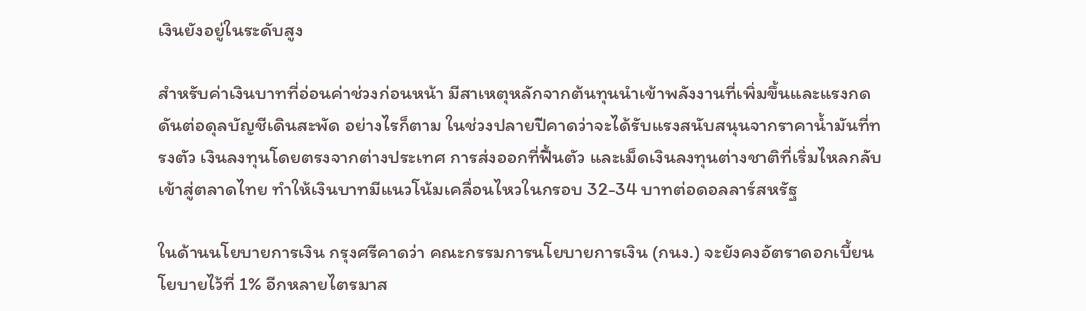เงินยังอยู่ในระดับสูง

สำหรับค่าเงินบาทที่อ่อนค่าช่วงก่อนหน้า มีสาเหตุหลักจากต้นทุนนำเข้าพลังงานที่เพิ่มขึ้นและแรงกดดันต่อดุลบัญชีเดินสะพัด อย่างไรก็ตาม ในช่วงปลายปีคาดว่าจะได้รับแรงสนับสนุนจากราคาน้ำมันที่ทรงตัว เงินลงทุนโดยตรงจากต่างประเทศ การส่งออกที่ฟื้นตัว และเม็ดเงินลงทุนต่างชาติที่เริ่มไหลกลับเข้าสู่ตลาดไทย ทำให้เงินบาทมีแนวโน้มเคลื่อนไหวในกรอบ 32-34 บาทต่อดอลลาร์สหรัฐ

ในด้านนโยบายการเงิน กรุงศรีคาดว่า คณะกรรมการนโยบายการเงิน (กนง.) จะยังคงอัตราดอกเบี้ยนโยบายไว้ที่ 1% อีกหลายไตรมาส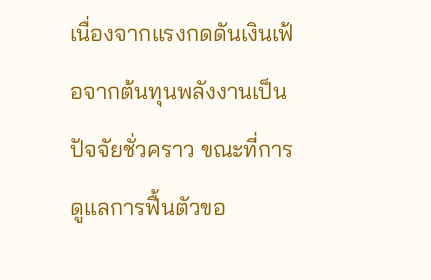เนื่องจากแรงกดดันเงินเฟ้อจากต้นทุนพลังงานเป็นปัจจัยชั่วคราว ขณะที่การดูแลการฟื้นตัวขอ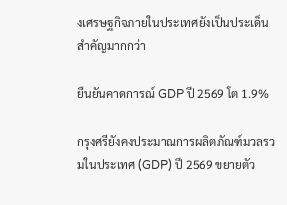งเศรษฐกิจภายในประเทศยังเป็นประเด็นสำคัญมากกว่า

ยืนยันคาดการณ์ GDP ปี 2569 โต 1.9%

กรุงศรียังคงประมาณการผลิตภัณฑ์มวลรวมในประเทศ (GDP) ปี 2569 ขยายตัว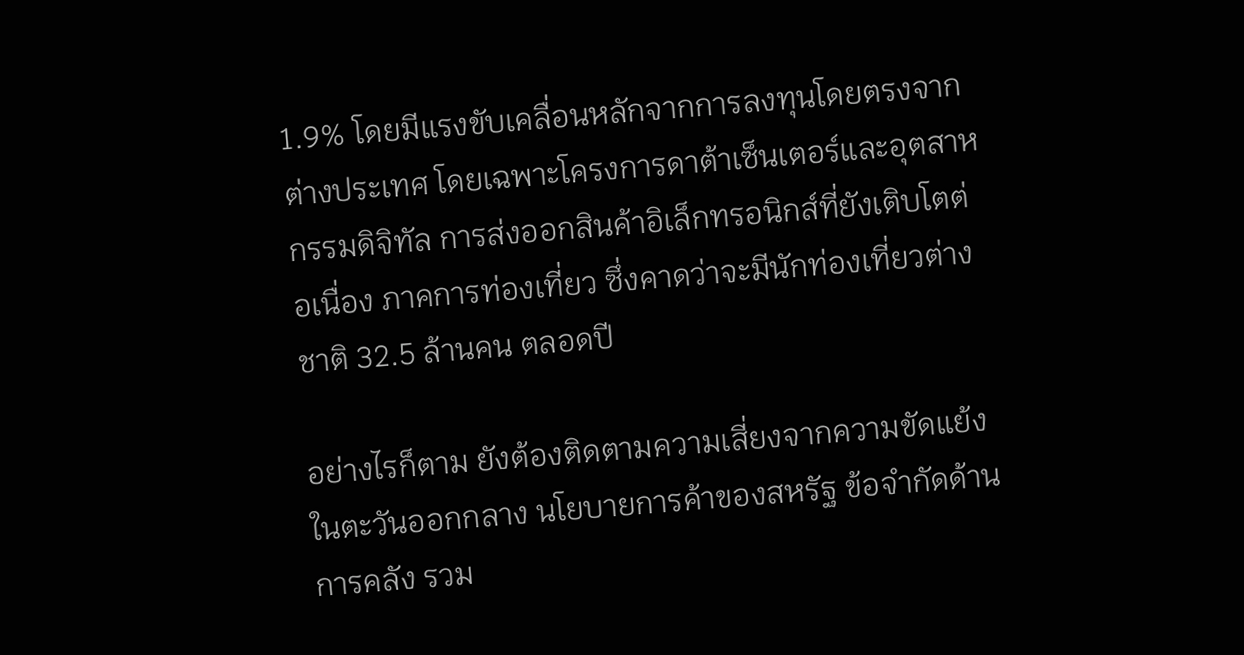1.9% โดยมีแรงขับเคลื่อนหลักจากการลงทุนโดยตรงจากต่างประเทศ โดยเฉพาะโครงการดาต้าเซ็นเตอร์และอุตสาหกรรมดิจิทัล การส่งออกสินค้าอิเล็กทรอนิกส์ที่ยังเติบโตต่อเนื่อง ภาคการท่องเที่ยว ซึ่งคาดว่าจะมีนักท่องเที่ยวต่างชาติ 32.5 ล้านคน ตลอดปี

อย่างไรก็ตาม ยังต้องติดตามความเสี่ยงจากความขัดแย้งในตะวันออกกลาง นโยบายการค้าของสหรัฐ ข้อจำกัดด้านการคลัง รวม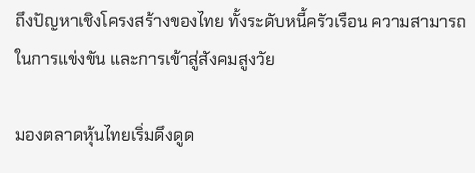ถึงปัญหาเชิงโครงสร้างของไทย ทั้งระดับหนี้ครัวเรือน ความสามารถในการแข่งขัน และการเข้าสู่สังคมสูงวัย

มองตลาดหุ้นไทยเริ่มดึงดูด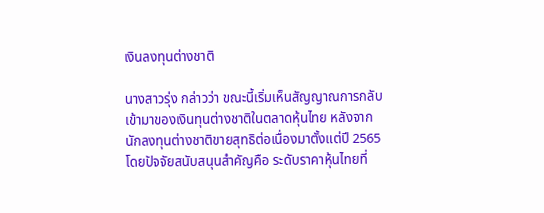เงินลงทุนต่างชาติ

นางสาวรุ่ง กล่าวว่า ขณะนี้เริ่มเห็นสัญญาณการกลับเข้ามาของเงินทุนต่างชาติในตลาดหุ้นไทย หลังจากนักลงทุนต่างชาติขายสุทธิต่อเนื่องมาตั้งแต่ปี 2565 โดยปัจจัยสนับสนุนสำคัญคือ ระดับราคาหุ้นไทยที่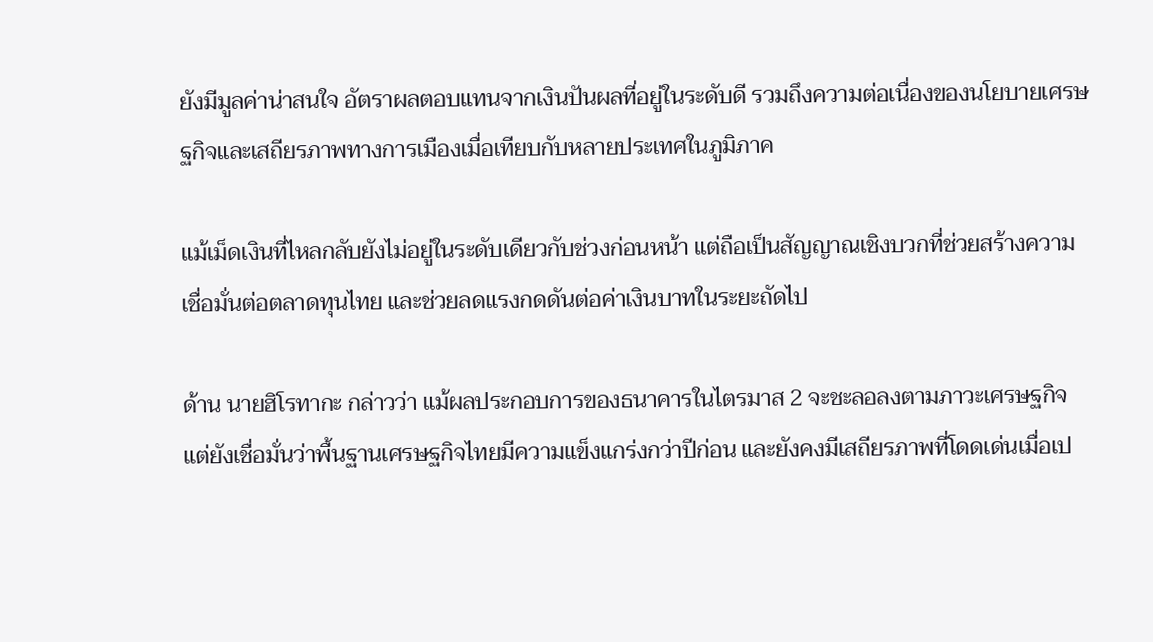ยังมีมูลค่าน่าสนใจ อัตราผลตอบแทนจากเงินปันผลที่อยู่ในระดับดี รวมถึงความต่อเนื่องของนโยบายเศรษฐกิจและเสถียรภาพทางการเมืองเมื่อเทียบกับหลายประเทศในภูมิภาค

แม้เม็ดเงินที่ไหลกลับยังไม่อยู่ในระดับเดียวกับช่วงก่อนหน้า แต่ถือเป็นสัญญาณเชิงบวกที่ช่วยสร้างความเชื่อมั่นต่อตลาดทุนไทย และช่วยลดแรงกดดันต่อค่าเงินบาทในระยะถัดไป

ด้าน นายฮิโรทากะ กล่าวว่า แม้ผลประกอบการของธนาคารในไตรมาส 2 จะชะลอลงตามภาวะเศรษฐกิจ แต่ยังเชื่อมั่นว่าพื้นฐานเศรษฐกิจไทยมีความแข็งแกร่งกว่าปีก่อน และยังคงมีเสถียรภาพที่โดดเด่นเมื่อเป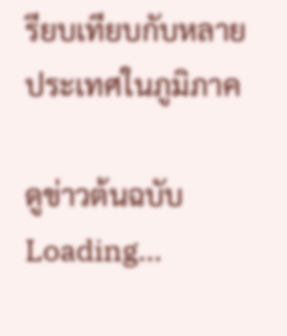รียบเทียบกับหลายประเทศในภูมิภาค

ดูข่าวต้นฉบับ
Loading...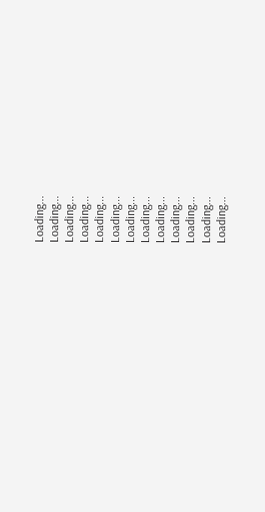Loading...
Loading...
Loading...
Loading...
Loading...
Loading...
Loading...
Loading...
Loading...
Loading...
Loading...
Loading...
Loading...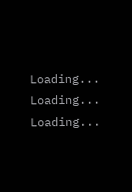Loading...
Loading...
Loading...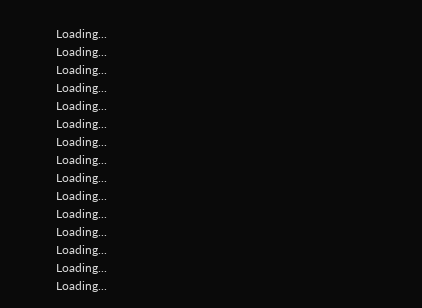Loading...
Loading...
Loading...
Loading...
Loading...
Loading...
Loading...
Loading...
Loading...
Loading...
Loading...
Loading...
Loading...
Loading...
Loading...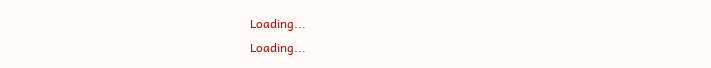Loading...
Loading...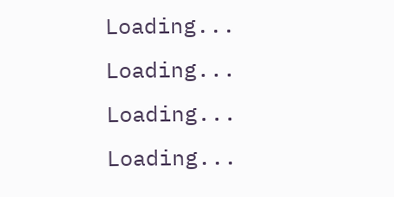Loading...
Loading...
Loading...
Loading...